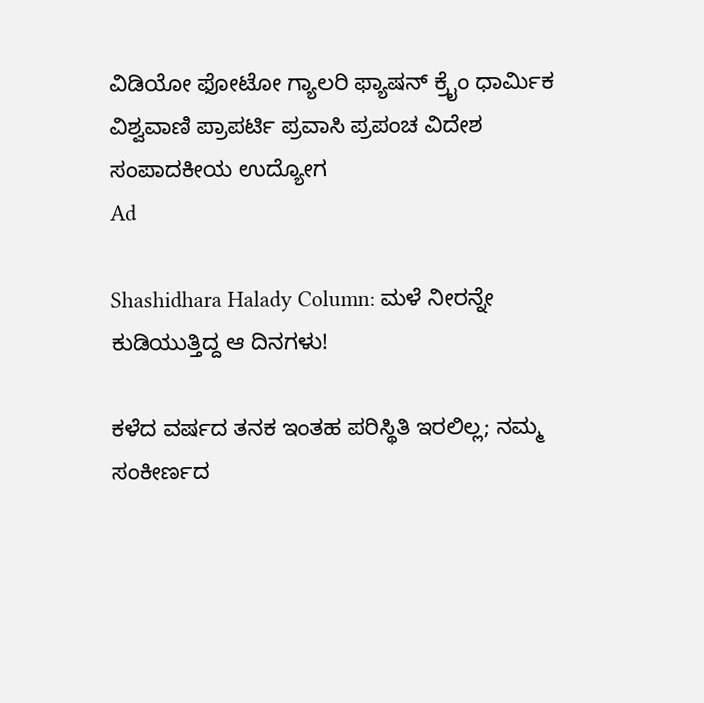ವಿಡಿಯೋ ಫೋಟೋ ಗ್ಯಾಲರಿ ಫ್ಯಾಷನ್ ಕ್ರೈಂ ಧಾರ್ಮಿಕ ವಿಶ್ವವಾಣಿ ಪ್ರಾಪರ್ಟಿ ಪ್ರವಾಸಿ ಪ್ರಪಂಚ ವಿದೇಶ ಸಂಪಾದಕೀಯ ಉದ್ಯೋಗ
Ad

Shashidhara Halady Column: ಮಳೆ ನೀರನ್ನೇ ಕುಡಿಯುತ್ತಿದ್ದ ಆ ದಿನಗಳು!

ಕಳೆದ ವರ್ಷದ ತನಕ ಇಂತಹ ಪರಿಸ್ಥಿತಿ ಇರಲಿಲ್ಲ; ನಮ್ಮ ಸಂಕೀರ್ಣದ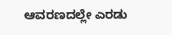ಆವರಣದಲ್ಲೇ ಎರಡು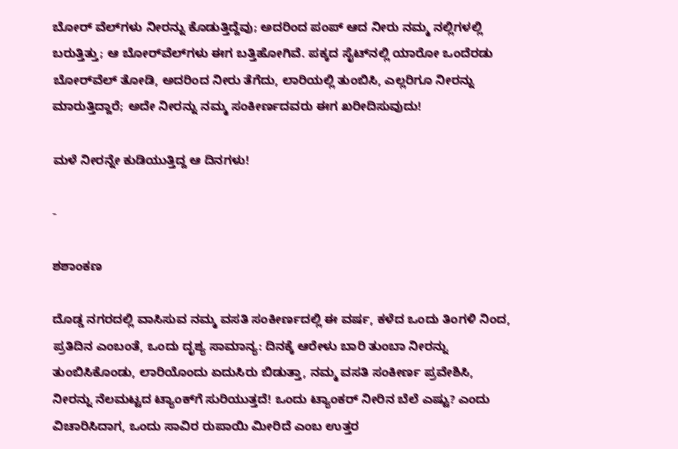ಬೋರ್‌ ವೆಲ್‌ಗಳು ನೀರನ್ನು ಕೊಡುತ್ತಿದ್ದೆವು; ಅದರಿಂದ ಪಂಪ್ ಆದ ನೀರು ನಮ್ಮ ನಲ್ಲಿಗಳಲ್ಲಿ ಬರುತ್ತಿತ್ತು; ಆ ಬೋರ್‌ವೆಲ್‌ಗಳು ಈಗ ಬತ್ತಿಹೋಗಿವೆ. ಪಕ್ಕದ ಸೈಟ್‌ನಲ್ಲಿ ಯಾರೋ ಒಂದೆರಡು ಬೋರ್‌ವೆಲ್ ತೋಡಿ, ಅದರಿಂದ ನೀರು ತೆಗೆದು, ಲಾರಿಯಲ್ಲಿ ತುಂಬಿಸಿ, ಎಲ್ಲರಿಗೂ ನೀರನ್ನು ಮಾರುತ್ತಿದ್ದಾರೆ; ಅದೇ ನೀರನ್ನು ನಮ್ಮ ಸಂಕೀರ್ಣದವರು ಈಗ ಖರೀದಿಸುವುದು!

ಮಳೆ ನೀರನ್ನೇ ಕುಡಿಯುತ್ತಿದ್ದ ಆ ದಿನಗಳು!

-

ಶಶಾಂಕಣ

ದೊಡ್ಡ ನಗರದಲ್ಲಿ ವಾಸಿಸುವ ನಮ್ಮ ವಸತಿ ಸಂಕೀರ್ಣದಲ್ಲಿ ಈ ವರ್ಷ, ಕಳೆದ ಒಂದು ತಿಂಗಳಿ ನಿಂದ, ಪ್ರತಿದಿನ ಎಂಬಂತೆ, ಒಂದು ದೃಶ್ಯ ಸಾಮಾನ್ಯ: ದಿನಕ್ಕೆ ಆರೇಳು ಬಾರಿ ತುಂಬಾ ನೀರನ್ನು ತುಂಬಿಸಿಕೊಂಡು, ಲಾರಿಯೊಂದು ಏದುಸಿರು ಬಿಡುತ್ತಾ, ನಮ್ಮ ವಸತಿ ಸಂಕೀರ್ಣ ಪ್ರವೇಶಿಸಿ, ನೀರನ್ನು ನೆಲಮಟ್ಟದ ಟ್ಯಾಂಕ್‌ಗೆ ಸುರಿಯುತ್ತದೆ! ಒಂದು ಟ್ಯಾಂಕರ್ ನೀರಿನ ಬೆಲೆ ಎಷ್ಟು? ಎಂದು ವಿಚಾರಿಸಿದಾಗ, ಒಂದು ಸಾವಿರ ರುಪಾಯಿ ಮೀರಿದೆ ಎಂಬ ಉತ್ತರ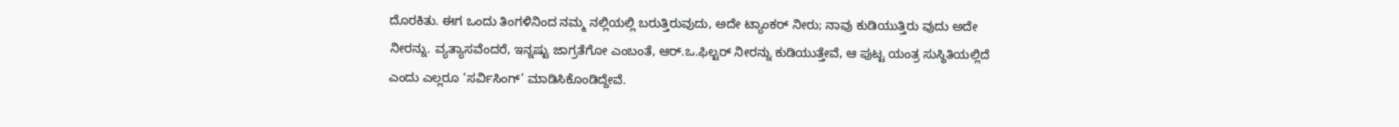ದೊರಕಿತು. ಈಗ ಒಂದು ತಿಂಗಳಿನಿಂದ ನಮ್ಮ ನಲ್ಲಿಯಲ್ಲಿ ಬರುತ್ತಿರುವುದು, ಅದೇ ಟ್ಯಾಂಕರ್ ನೀರು; ನಾವು ಕುಡಿಯುತ್ತಿರು ವುದು ಅದೇ ನೀರನ್ನು. ವ್ಯತ್ಯಾಸವೆಂದರೆ, ಇನ್ನಷ್ಟು ಜಾಗ್ರತೆಗೋ ಎಂಬಂತೆ, ಆರ್.ಒ.ಫಿಲ್ಟರ್ ನೀರನ್ನು ಕುಡಿಯುತ್ತೇವೆ, ಆ ಪುಟ್ಟ ಯಂತ್ರ ಸುಸ್ಥಿತಿಯಲ್ಲಿದೆ ಎಂದು ಎಲ್ಲರೂ ‘ಸರ್ವಿಸಿಂಗ್’ ಮಾಡಿಸಿಕೊಂಡಿದ್ದೇವೆ.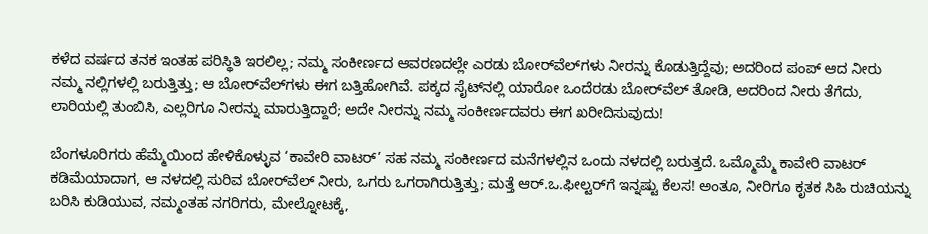ಕಳೆದ ವರ್ಷದ ತನಕ ಇಂತಹ ಪರಿಸ್ಥಿತಿ ಇರಲಿಲ್ಲ; ನಮ್ಮ ಸಂಕೀರ್ಣದ ಆವರಣದಲ್ಲೇ ಎರಡು ಬೋರ್‌ವೆಲ್‌ಗಳು ನೀರನ್ನು ಕೊಡುತ್ತಿದ್ದೆವು; ಅದರಿಂದ ಪಂಪ್ ಆದ ನೀರು ನಮ್ಮ ನಲ್ಲಿಗಳಲ್ಲಿ ಬರುತ್ತಿತ್ತು; ಆ ಬೋರ್‌ವೆಲ್‌ಗಳು ಈಗ ಬತ್ತಿಹೋಗಿವೆ. ಪಕ್ಕದ ಸೈಟ್‌ನಲ್ಲಿ ಯಾರೋ ಒಂದೆರಡು ಬೋರ್‌ವೆಲ್ ತೋಡಿ, ಅದರಿಂದ ನೀರು ತೆಗೆದು, ಲಾರಿಯಲ್ಲಿ ತುಂಬಿಸಿ, ಎಲ್ಲರಿಗೂ ನೀರನ್ನು ಮಾರುತ್ತಿದ್ದಾರೆ; ಅದೇ ನೀರನ್ನು ನಮ್ಮ ಸಂಕೀರ್ಣದವರು ಈಗ ಖರೀದಿಸುವುದು!

ಬೆಂಗಳೂರಿಗರು ಹೆಮ್ಮೆಯಿಂದ ಹೇಳಿಕೊಳ್ಳುವ ‘ಕಾವೇರಿ ವಾಟರ್’ ಸಹ ನಮ್ಮ ಸಂಕೀರ್ಣದ ಮನೆಗಳಲ್ಲಿನ ಒಂದು ನಳದಲ್ಲಿ ಬರುತ್ತದೆ. ಒಮ್ಮೊಮ್ಮೆ ಕಾವೇರಿ ವಾಟರ್ ಕಡಿಮೆಯಾದಾಗ, ಆ ನಳದಲ್ಲಿ ಸುರಿವ ಬೋರ್‌ವೆಲ್ ನೀರು, ಒಗರು ಒಗರಾಗಿರುತ್ತಿತ್ತು; ಮತ್ತೆ ಆರ್.ಒ.ಫೀಲ್ಟರ್‌ಗೆ ಇನ್ನಷ್ಟು ಕೆಲಸ! ಅಂತೂ, ನೀರಿಗೂ ಕೃತಕ ಸಿಹಿ ರುಚಿಯನ್ನು ಬರಿಸಿ ಕುಡಿಯುವ, ನಮ್ಮಂತಹ ನಗರಿಗರು, ಮೇಲ್ನೋಟಕ್ಕೆ,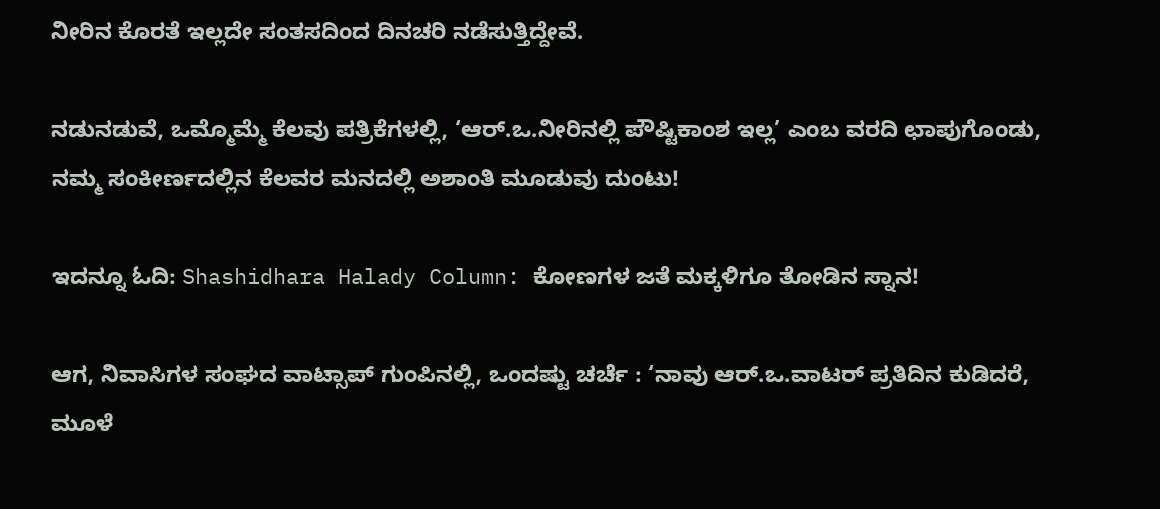ನೀರಿನ ಕೊರತೆ ಇಲ್ಲದೇ ಸಂತಸದಿಂದ ದಿನಚರಿ ನಡೆಸುತ್ತಿದ್ದೇವೆ.

ನಡುನಡುವೆ, ಒಮ್ಮೊಮ್ಮೆ ಕೆಲವು ಪತ್ರಿಕೆಗಳಲ್ಲಿ, ‘ಆರ್.ಒ.ನೀರಿನಲ್ಲಿ ಪೌಷ್ಟಿಕಾಂಶ ಇಲ್ಲ’ ಎಂಬ ವರದಿ ಛಾಪುಗೊಂಡು, ನಮ್ಮ ಸಂಕೀರ್ಣದಲ್ಲಿನ ಕೆಲವರ ಮನದಲ್ಲಿ ಅಶಾಂತಿ ಮೂಡುವು ದುಂಟು!

ಇದನ್ನೂ ಓದಿ: Shashidhara Halady Column: ಕೋಣಗಳ ಜತೆ ಮಕ್ಕಳಿಗೂ ತೋಡಿನ ಸ್ನಾನ!

ಆಗ, ನಿವಾಸಿಗಳ ಸಂಘದ ವಾಟ್ಸಾಪ್ ಗುಂಪಿನಲ್ಲಿ, ಒಂದಷ್ಟು ಚರ್ಚೆ : ‘ನಾವು ಆರ್.ಒ.ವಾಟರ್ ಪ್ರತಿದಿನ ಕುಡಿದರೆ, ಮೂಳೆ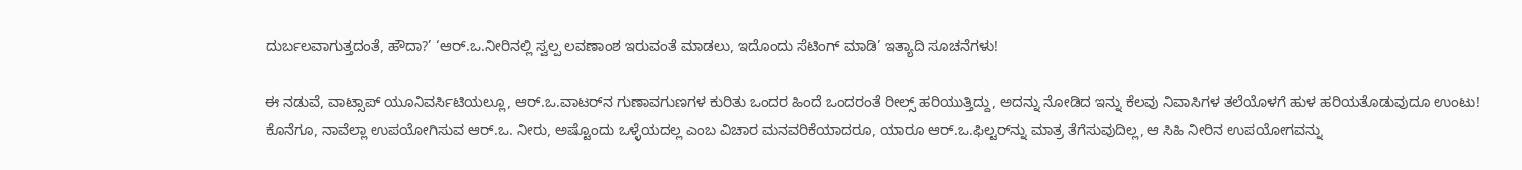ದುರ್ಬಲವಾಗುತ್ತದಂತೆ, ಹೌದಾ?’ ‘ಆರ್.ಒ.ನೀರಿನಲ್ಲಿ ಸ್ವಲ್ಪ ಲವಣಾಂಶ ಇರುವಂತೆ ಮಾಡಲು, ಇದೊಂದು ಸೆಟಿಂಗ್ ಮಾಡಿ’ ಇತ್ಯಾದಿ ಸೂಚನೆಗಳು!

ಈ ನಡುವೆ, ವಾಟ್ಸಾಪ್ ಯೂನಿವರ್ಸಿಟಿಯಲ್ಲೂ, ಆರ್.ಒ.ವಾಟರ್‌ನ ಗುಣಾವಗುಣಗಳ ಕುರಿತು ಒಂದರ ಹಿಂದೆ ಒಂದರಂತೆ ರೀಲ್ಸ್ ಹರಿಯುತ್ತಿದ್ದು, ಅದನ್ನು ನೋಡಿದ ಇನ್ನು ಕೆಲವು ನಿವಾಸಿಗಳ ತಲೆಯೊಳಗೆ ಹುಳ ಹರಿಯತೊಡುವುದೂ ಉಂಟು! ಕೊನೆಗೂ, ನಾವೆಲ್ಲಾ ಉಪಯೋಗಿಸುವ ಆರ್.ಒ. ನೀರು, ಅಷ್ಟೊಂದು ಒಳ್ಳೆಯದಲ್ಲ ಎಂಬ ವಿಚಾರ ಮನವರಿಕೆಯಾದರೂ, ಯಾರೂ ಆರ್.ಒ.ಫಿಲ್ಟರ್‌ನ್ನು ಮಾತ್ರ ತೆಗೆಸುವುದಿಲ್ಲ, ಆ ಸಿಹಿ ನೀರಿನ ಉಪಯೋಗವನ್ನು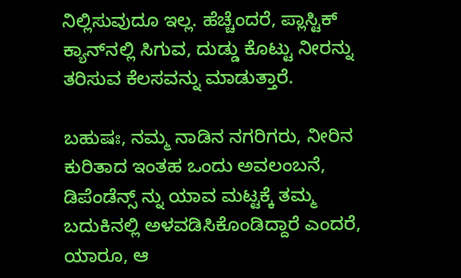ನಿಲ್ಲಿಸುವುದೂ ಇಲ್ಲ. ಹೆಚ್ಚೆಂದರೆ, ಪ್ಲಾಸ್ಟಿಕ್ ಕ್ಯಾನ್‌ನಲ್ಲಿ ಸಿಗುವ, ದುಡ್ಡು ಕೊಟ್ಟು ನೀರನ್ನು ತರಿಸುವ ಕೆಲಸವನ್ನು ಮಾಡುತ್ತಾರೆ.

ಬಹುಷಃ, ನಮ್ಮ ನಾಡಿನ ನಗರಿಗರು, ನೀರಿನ ಕುರಿತಾದ ಇಂತಹ ಒಂದು ಅವಲಂಬನೆ, ಡಿಪೆಂಡೆನ್ಸ್‌ ನ್ನು ಯಾವ ಮಟ್ಟಕ್ಕೆ ತಮ್ಮ ಬದುಕಿನಲ್ಲಿ ಅಳವಡಿಸಿಕೊಂಡಿದ್ದಾರೆ ಎಂದರೆ, ಯಾರೂ, ಆ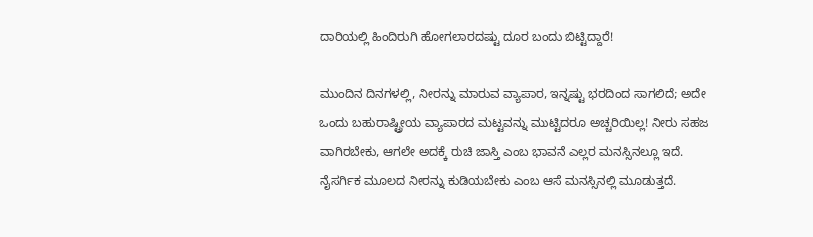ದಾರಿಯಲ್ಲಿ ಹಿಂದಿರುಗಿ ಹೋಗಲಾರದಷ್ಟು ದೂರ ಬಂದು ಬಿಟ್ಟಿದ್ದಾರೆ!

ಮುಂದಿನ ದಿನಗಳಲ್ಲಿ, ನೀರನ್ನು ಮಾರುವ ವ್ಯಾಪಾರ, ಇನ್ನಷ್ಟು ಭರದಿಂದ ಸಾಗಲಿದೆ; ಅದೇ ಒಂದು ಬಹುರಾಷ್ಟ್ರೀಯ ವ್ಯಾಪಾರದ ಮಟ್ಟವನ್ನು ಮುಟ್ಟಿದರೂ ಅಚ್ಚರಿಯಿಲ್ಲ! ನೀರು ಸಹಜ ವಾಗಿರಬೇಕು, ಆಗಲೇ ಅದಕ್ಕೆ ರುಚಿ ಜಾಸ್ತಿ ಎಂಬ ಭಾವನೆ ಎಲ್ಲರ ಮನಸ್ಸಿನಲ್ಲೂ ಇದೆ. ನೈಸರ್ಗಿಕ ಮೂಲದ ನೀರನ್ನು ಕುಡಿಯಬೇಕು ಎಂಬ ಆಸೆ ಮನಸ್ಸಿನಲ್ಲಿ ಮೂಡುತ್ತದೆ.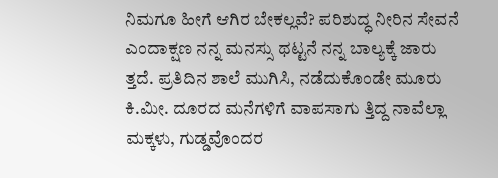ನಿಮಗೂ ಹೀಗೆ ಆಗಿರ ಬೇಕಲ್ಲವೆ? ಪರಿಶುದ್ಧ ನೀರಿನ ಸೇವನೆ ಎಂದಾಕ್ಷಣ ನನ್ನ ಮನಸ್ಸು ಥಟ್ಟನೆ ನನ್ನ ಬಾಲ್ಯಕ್ಕೆ ಜಾರು ತ್ತದೆ. ಪ್ರತಿದಿನ ಶಾಲೆ ಮುಗಿಸಿ, ನಡೆದುಕೊಂಡೇ ಮೂರು ಕಿ.ಮೀ. ದೂರದ ಮನೆಗಳಿಗೆ ವಾಪಸಾಗು ತ್ತಿದ್ದ ನಾವೆಲ್ಲಾ ಮಕ್ಕಳು, ಗುಡ್ಡವೊಂದರ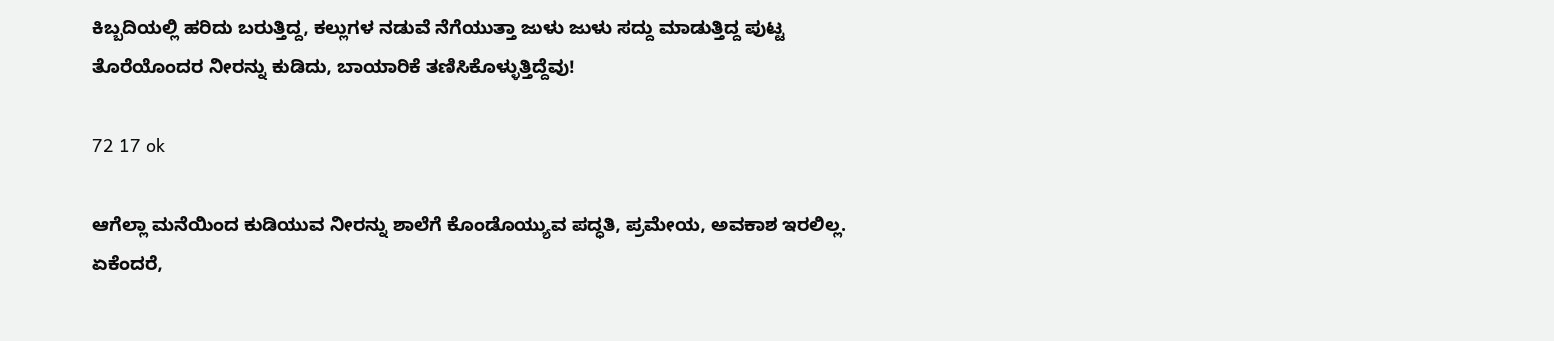ಕಿಬ್ಬದಿಯಲ್ಲಿ ಹರಿದು ಬರುತ್ತಿದ್ದ, ಕಲ್ಲುಗಳ ನಡುವೆ ನೆಗೆಯುತ್ತಾ ಜುಳು ಜುಳು ಸದ್ದು ಮಾಡುತ್ತಿದ್ದ ಪುಟ್ಟ ತೊರೆಯೊಂದರ ನೀರನ್ನು ಕುಡಿದು, ಬಾಯಾರಿಕೆ ತಣಿಸಿಕೊಳ್ಳುತ್ತಿದ್ದೆವು!

72 17 ok

ಆಗೆಲ್ಲಾ ಮನೆಯಿಂದ ಕುಡಿಯುವ ನೀರನ್ನು ಶಾಲೆಗೆ ಕೊಂಡೊಯ್ಯುವ ಪದ್ಧತಿ, ಪ್ರಮೇಯ, ಅವಕಾಶ ಇರಲಿಲ್ಲ. ಏಕೆಂದರೆ,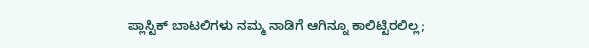ಪ್ಲಾಸ್ಟಿಕ್ ಬಾಟಲಿಗಳು ನಮ್ಮ ನಾಡಿಗೆ ಆಗಿನ್ನೂ ಕಾಲಿಟ್ಟಿರಲಿಲ್ಲ;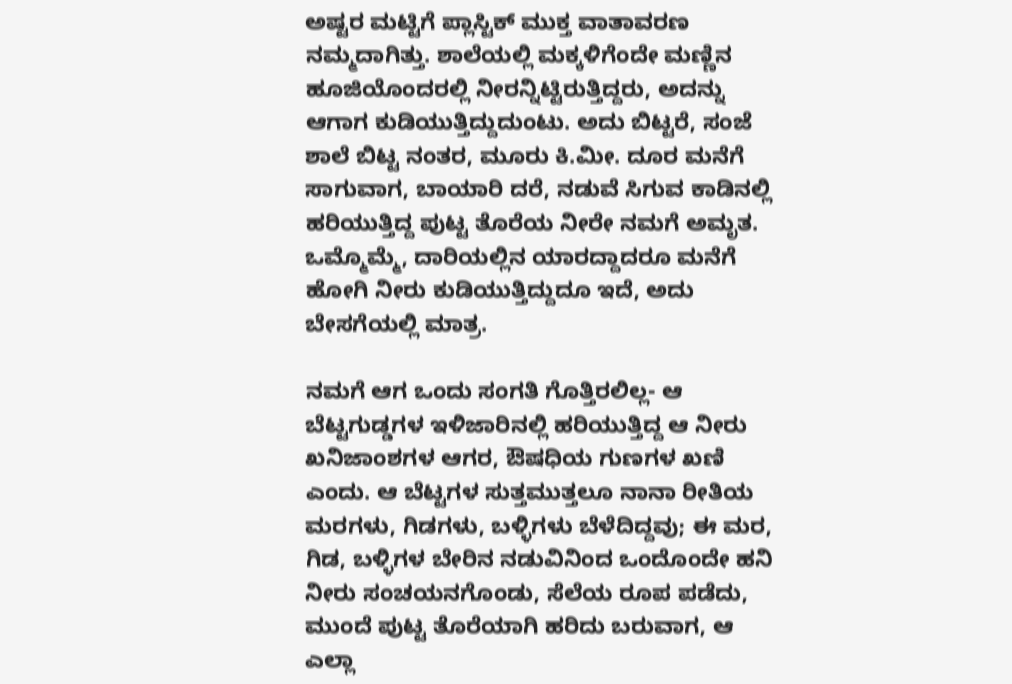ಅಷ್ಟರ ಮಟ್ಟಿಗೆ ಪ್ಲಾಸ್ಟಿಕ್ ಮುಕ್ತ ವಾತಾವರಣ ನಮ್ಮದಾಗಿತ್ತು. ಶಾಲೆಯಲ್ಲಿ ಮಕ್ಕಳಿಗೆಂದೇ ಮಣ್ಣಿನ ಹೂಜಿಯೊಂದರಲ್ಲಿ ನೀರನ್ನಿಟ್ಟಿರುತ್ತಿದ್ದರು, ಅದನ್ನು ಆಗಾಗ ಕುಡಿಯುತ್ತಿದ್ದುದುಂಟು. ಅದು ಬಿಟ್ಟರೆ, ಸಂಜೆ ಶಾಲೆ ಬಿಟ್ಟ ನಂತರ, ಮೂರು ಕಿ.ಮೀ. ದೂರ ಮನೆಗೆ ಸಾಗುವಾಗ, ಬಾಯಾರಿ ದರೆ, ನಡುವೆ ಸಿಗುವ ಕಾಡಿನಲ್ಲಿ ಹರಿಯುತ್ತಿದ್ದ ಪುಟ್ಟ ತೊರೆಯ ನೀರೇ ನಮಗೆ ಅಮೃತ. ಒಮ್ಮೊಮ್ಮೆ, ದಾರಿಯಲ್ಲಿನ ಯಾರದ್ದಾದರೂ ಮನೆಗೆ ಹೋಗಿ ನೀರು ಕುಡಿಯುತ್ತಿದ್ದುದೂ ಇದೆ, ಅದು ಬೇಸಗೆಯಲ್ಲಿ ಮಾತ್ರ.

ನಮಗೆ ಆಗ ಒಂದು ಸಂಗತಿ ಗೊತ್ತಿರಲಿಲ್ಲ- ಆ ಬೆಟ್ಟಗುಡ್ಡಗಳ ಇಳಿಜಾರಿನಲ್ಲಿ ಹರಿಯುತ್ತಿದ್ದ ಆ ನೀರು ಖನಿಜಾಂಶಗಳ ಆಗರ, ಔಷಧಿಯ ಗುಣಗಳ ಖಣಿ ಎಂದು. ಆ ಬೆಟ್ಟಗಳ ಸುತ್ತಮುತ್ತಲೂ ನಾನಾ ರೀತಿಯ ಮರಗಳು, ಗಿಡಗಳು, ಬಳ್ಳಿಗಳು ಬೆಳೆದಿದ್ದವು; ಈ ಮರ, ಗಿಡ, ಬಳ್ಳಿಗಳ ಬೇರಿನ ನಡುವಿನಿಂದ ಒಂದೊಂದೇ ಹನಿ ನೀರು ಸಂಚಯನಗೊಂಡು, ಸೆಲೆಯ ರೂಪ ಪಡೆದು, ಮುಂದೆ ಪುಟ್ಟ ತೊರೆಯಾಗಿ ಹರಿದು ಬರುವಾಗ, ಆ ಎಲ್ಲಾ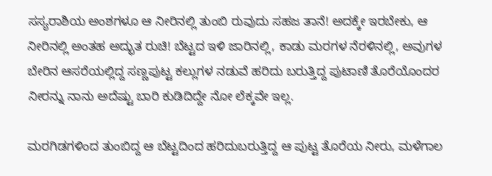ಸಸ್ಯರಾಶಿಯ ಅಂಶಗಳೂ ಆ ನೀರಿನಲ್ಲಿ ತುಂಬಿ ರುವುದು ಸಹಜ ತಾನೆ! ಅದಕ್ಕೇ ಇರಬೇಕು, ಆ ನೀರಿನಲ್ಲಿ ಅಂತಹ ಅದ್ಭುತ ರುಚಿ! ಬೆಟ್ಟದ ಇಳಿ ಜಾರಿನಲ್ಲಿ, ಕಾಡು ಮರಗಳ ನೆರಳಿನಲ್ಲಿ, ಅವುಗಳ ಬೇರಿನ ಆಸರೆಯಲ್ಲಿದ್ದ ಸಣ್ಣಪುಟ್ಟ ಕಲ್ಲುಗಳ ನಡುವೆ ಹರಿದು ಬರುತ್ತಿದ್ದ ಪುಟಾಣಿ ತೊರೆಯೊಂದರ ನೀರನ್ನು ನಾನು ಅದೆಷ್ಟು ಬಾರಿ ಕುಡಿದಿದ್ದೇ ನೋ ಲೆಕ್ಕವೇ ಇಲ್ಲ.

ಮರಗಿಡಗಳಿಂದ ತುಂಬಿದ್ದ ಆ ಬೆಟ್ಟದಿಂದ ಹರಿದುಬರುತ್ತಿದ್ದ ಆ ಪುಟ್ಟ ತೊರೆಯ ನೀರು, ಮಳೆಗಾಲ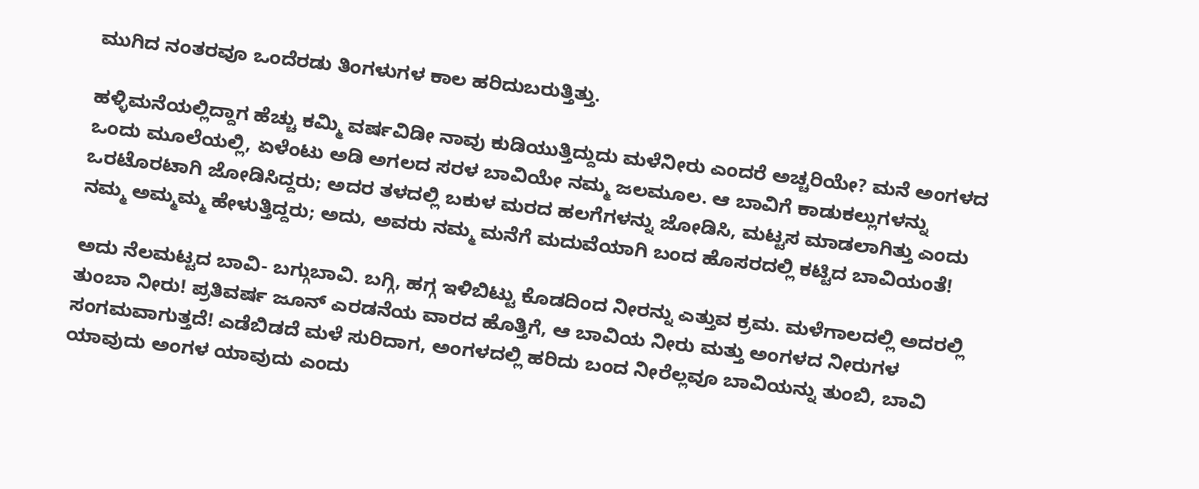ಮುಗಿದ ನಂತರವೂ ಒಂದೆರಡು ತಿಂಗಳುಗಳ ಕಾಲ ಹರಿದುಬರುತ್ತಿತ್ತು.

ಹಳ್ಳಿಮನೆಯಲ್ಲಿದ್ದಾಗ ಹೆಚ್ಚು ಕಮ್ಮಿ ವರ್ಷವಿಡೀ ನಾವು ಕುಡಿಯುತ್ತಿದ್ದುದು ಮಳೆನೀರು ಎಂದರೆ ಅಚ್ಚರಿಯೇ? ಮನೆ ಅಂಗಳದ ಒಂದು ಮೂಲೆಯಲ್ಲಿ, ಏಳೆಂಟು ಅಡಿ ಅಗಲದ ಸರಳ ಬಾವಿಯೇ ನಮ್ಮ ಜಲಮೂಲ. ಆ ಬಾವಿಗೆ ಕಾಡುಕಲ್ಲುಗಳನ್ನು ಒರಟೊರಟಾಗಿ ಜೋಡಿಸಿದ್ದರು; ಅದರ ತಳದಲ್ಲಿ ಬಕುಳ ಮರದ ಹಲಗೆಗಳನ್ನು ಜೋಡಿಸಿ, ಮಟ್ಟಸ ಮಾಡಲಾಗಿತ್ತು ಎಂದು ನಮ್ಮ ಅಮ್ಮಮ್ಮ ಹೇಳುತ್ತಿದ್ದರು; ಅದು, ಅವರು ನಮ್ಮ ಮನೆಗೆ ಮದುವೆಯಾಗಿ ಬಂದ ಹೊಸರದಲ್ಲಿ ಕಟ್ಟಿದ ಬಾವಿಯಂತೆ!

ಅದು ನೆಲಮಟ್ಟದ ಬಾವಿ- ಬಗ್ಗುಬಾವಿ. ಬಗ್ಗಿ, ಹಗ್ಗ ಇಳಿಬಿಟ್ಟು ಕೊಡದಿಂದ ನೀರನ್ನು ಎತ್ತುವ ಕ್ರಮ. ಮಳೆಗಾಲದಲ್ಲಿ ಅದರಲ್ಲಿ ತುಂಬಾ ನೀರು! ಪ್ರತಿವರ್ಷ ಜೂನ್ ಎರಡನೆಯ ವಾರದ ಹೊತ್ತಿಗೆ, ಆ ಬಾವಿಯ ನೀರು ಮತ್ತು ಅಂಗಳದ ನೀರುಗಳ ಸಂಗಮವಾಗುತ್ತದೆ! ಎಡೆಬಿಡದೆ ಮಳೆ ಸುರಿದಾಗ, ಅಂಗಳದಲ್ಲಿ ಹರಿದು ಬಂದ ನೀರೆಲ್ಲವೂ ಬಾವಿಯನ್ನು ತುಂಬಿ, ಬಾವಿ ಯಾವುದು ಅಂಗಳ ಯಾವುದು ಎಂದು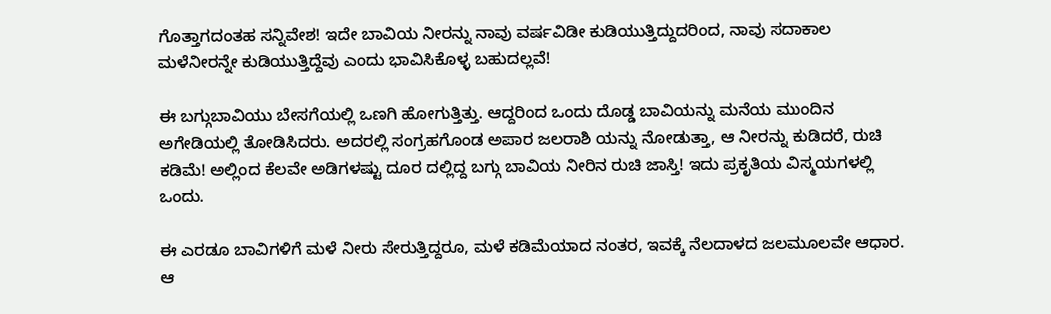ಗೊತ್ತಾಗದಂತಹ ಸನ್ನಿವೇಶ! ಇದೇ ಬಾವಿಯ ನೀರನ್ನು ನಾವು ವರ್ಷವಿಡೀ ಕುಡಿಯುತ್ತಿದ್ದುದರಿಂದ, ನಾವು ಸದಾಕಾಲ ಮಳೆನೀರನ್ನೇ ಕುಡಿಯುತ್ತಿದ್ದೆವು ಎಂದು ಭಾವಿಸಿಕೊಳ್ಳ ಬಹುದಲ್ಲವೆ!

ಈ ಬಗ್ಗುಬಾವಿಯು ಬೇಸಗೆಯಲ್ಲಿ ಒಣಗಿ ಹೋಗುತ್ತಿತ್ತು. ಆದ್ದರಿಂದ ಒಂದು ದೊಡ್ಡ ಬಾವಿಯನ್ನು ಮನೆಯ ಮುಂದಿನ ಅಗೇಡಿಯಲ್ಲಿ ತೋಡಿಸಿದರು. ಅದರಲ್ಲಿ ಸಂಗ್ರಹಗೊಂಡ ಅಪಾರ ಜಲರಾಶಿ ಯನ್ನು ನೋಡುತ್ತಾ, ಆ ನೀರನ್ನು ಕುಡಿದರೆ, ರುಚಿ ಕಡಿಮೆ! ಅಲ್ಲಿಂದ ಕೆಲವೇ ಅಡಿಗಳಷ್ಟು ದೂರ ದಲ್ಲಿದ್ದ ಬಗ್ಗು ಬಾವಿಯ ನೀರಿನ ರುಚಿ ಜಾಸ್ತಿ! ಇದು ಪ್ರಕೃತಿಯ ವಿಸ್ಮಯಗಳಲ್ಲಿ ಒಂದು.

ಈ ಎರಡೂ ಬಾವಿಗಳಿಗೆ ಮಳೆ ನೀರು ಸೇರುತ್ತಿದ್ದರೂ, ಮಳೆ ಕಡಿಮೆಯಾದ ನಂತರ, ಇವಕ್ಕೆ ನೆಲದಾಳದ ಜಲಮೂಲವೇ ಆಧಾರ. ಆ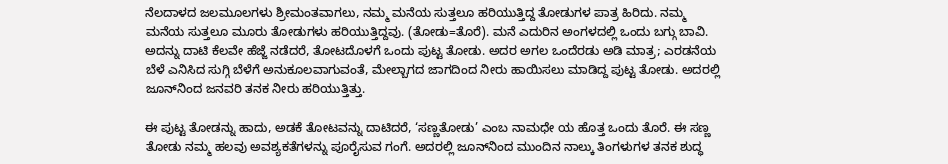ನೆಲದಾಳದ ಜಲಮೂಲಗಳು ಶ್ರೀಮಂತವಾಗಲು, ನಮ್ಮ ಮನೆಯ ಸುತ್ತಲೂ ಹರಿಯುತ್ತಿದ್ದ ತೋಡುಗಳ ಪಾತ್ರ ಹಿರಿದು. ನಮ್ಮ ಮನೆಯ ಸುತ್ತಲೂ ಮೂರು ತೋಡುಗಳು ಹರಿಯುತ್ತಿದ್ದವು. (ತೋಡು=ತೊರೆ). ಮನೆ ಎದುರಿನ ಅಂಗಳದಲ್ಲಿ ಒಂದು ಬಗ್ಗು ಬಾವಿ. ಅದನ್ನು ದಾಟಿ ಕೆಲವೇ ಹೆಜ್ಜೆ ನಡೆದರೆ, ತೋಟದೊಳಗೆ ಒಂದು ಪುಟ್ಟ ತೋಡು. ಅದರ ಅಗಲ ಒಂದೆರಡು ಅಡಿ ಮಾತ್ರ; ಎರಡನೆಯ ಬೆಳೆ ಎನಿಸಿದ ಸುಗ್ಗಿ ಬೆಳೆಗೆ ಅನುಕೂಲವಾಗುವಂತೆ, ಮೇಲ್ಬಾಗದ ಜಾಗದಿಂದ ನೀರು ಹಾಯಿಸಲು ಮಾಡಿದ್ದ ಪುಟ್ಟ ತೋಡು. ಅದರಲ್ಲಿ ಜೂನ್‌ನಿಂದ ಜನವರಿ ತನಕ ನೀರು ಹರಿಯುತ್ತಿತ್ತು.

ಈ ಪುಟ್ಟ ತೋಡನ್ನು ಹಾದು, ಅಡಕೆ ತೋಟವನ್ನು ದಾಟಿದರೆ, ‘ಸಣ್ಣತೋಡು’ ಎಂಬ ನಾಮಧೇ ಯ ಹೊತ್ತ ಒಂದು ತೊರೆ. ಈ ಸಣ್ಣ ತೋಡು ನಮ್ಮ ಹಲವು ಅವಶ್ಯಕತೆಗಳನ್ನು ಪೂರೈಸುವ ಗಂಗೆ. ಅದರಲ್ಲಿ ಜೂನ್‌ನಿಂದ ಮುಂದಿನ ನಾಲ್ಕು ತಿಂಗಳುಗಳ ತನಕ ಶುದ್ಧ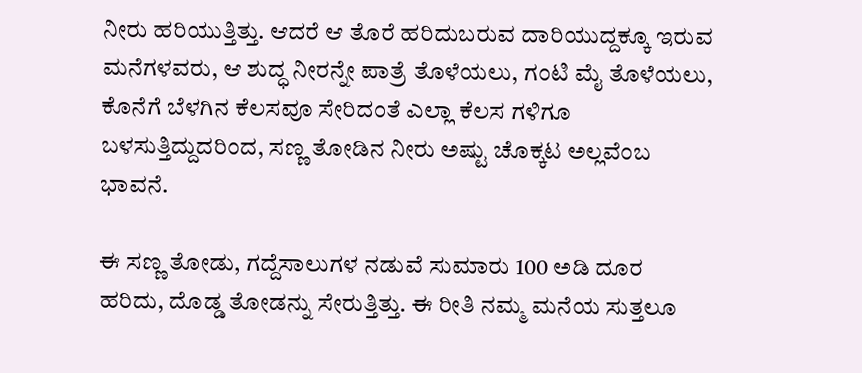ನೀರು ಹರಿಯುತ್ತಿತ್ತು. ಆದರೆ ಆ ತೊರೆ ಹರಿದುಬರುವ ದಾರಿಯುದ್ದಕ್ಕೂ ಇರುವ ಮನೆಗಳವರು, ಆ ಶುದ್ಧ ನೀರನ್ನೇ ಪಾತ್ರೆ ತೊಳೆಯಲು, ಗಂಟಿ ಮೈ ತೊಳೆಯಲು, ಕೊನೆಗೆ ಬೆಳಗಿನ ಕೆಲಸವೂ ಸೇರಿದಂತೆ ಎಲ್ಲಾ ಕೆಲಸ ಗಳಿಗೂ ಬಳಸುತ್ತಿದ್ದುದರಿಂದ, ಸಣ್ಣ ತೋಡಿನ ನೀರು ಅಷ್ಟು ಚೊಕ್ಕಟ ಅಲ್ಲವೆಂಬ ಭಾವನೆ.

ಈ ಸಣ್ಣ ತೋಡು, ಗದ್ದೆಸಾಲುಗಳ ನಡುವೆ ಸುಮಾರು 100 ಅಡಿ ದೂರ ಹರಿದು, ದೊಡ್ಡ ತೋಡನ್ನು ಸೇರುತ್ತಿತ್ತು. ಈ ರೀತಿ ನಮ್ಮ ಮನೆಯ ಸುತ್ತಲೂ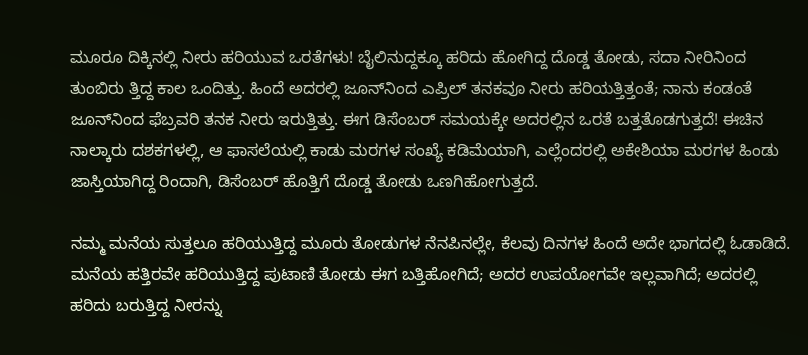ಮೂರೂ ದಿಕ್ಕಿನಲ್ಲಿ ನೀರು ಹರಿಯುವ ಒರತೆಗಳು! ಬೈಲಿನುದ್ದಕ್ಕೂ ಹರಿದು ಹೋಗಿದ್ದ ದೊಡ್ಡ ತೋಡು, ಸದಾ ನೀರಿನಿಂದ ತುಂಬಿರು ತ್ತಿದ್ದ ಕಾಲ ಒಂದಿತ್ತು. ಹಿಂದೆ ಅದರಲ್ಲಿ ಜೂನ್‌ನಿಂದ ಎಪ್ರಿಲ್ ತನಕವೂ ನೀರು ಹರಿಯತ್ತಿತ್ತಂತೆ; ನಾನು ಕಂಡಂತೆ ಜೂನ್‌ನಿಂದ ಫೆಬ್ರವರಿ ತನಕ ನೀರು ಇರುತ್ತಿತ್ತು. ಈಗ ಡಿಸೆಂಬರ್ ಸಮಯಕ್ಕೇ ಅದರಲ್ಲಿನ ಒರತೆ ಬತ್ತತೊಡಗುತ್ತದೆ! ಈಚಿನ ನಾಲ್ಕಾರು ದಶಕಗಳಲ್ಲಿ, ಆ ಫಾಸಲೆಯಲ್ಲಿ ಕಾಡು ಮರಗಳ ಸಂಖ್ಯೆ ಕಡಿಮೆಯಾಗಿ, ಎಲ್ಲೆಂದರಲ್ಲಿ ಅಕೇಶಿಯಾ ಮರಗಳ ಹಿಂಡು ಜಾಸ್ತಿಯಾಗಿದ್ದ ರಿಂದಾಗಿ, ಡಿಸೆಂಬರ್ ಹೊತ್ತಿಗೆ ದೊಡ್ಡ ತೋಡು ಒಣಗಿಹೋಗುತ್ತದೆ.

ನಮ್ಮ ಮನೆಯ ಸುತ್ತಲೂ ಹರಿಯುತ್ತಿದ್ದ ಮೂರು ತೋಡುಗಳ ನೆನಪಿನಲ್ಲೇ, ಕೆಲವು ದಿನಗಳ ಹಿಂದೆ ಅದೇ ಭಾಗದಲ್ಲಿ ಓಡಾಡಿದೆ. ಮನೆಯ ಹತ್ತಿರವೇ ಹರಿಯುತ್ತಿದ್ದ ಪುಟಾಣಿ ತೋಡು ಈಗ ಬತ್ತಿಹೋಗಿದೆ; ಅದರ ಉಪಯೋಗವೇ ಇಲ್ಲವಾಗಿದೆ; ಅದರಲ್ಲಿ ಹರಿದು ಬರುತ್ತಿದ್ದ ನೀರನ್ನು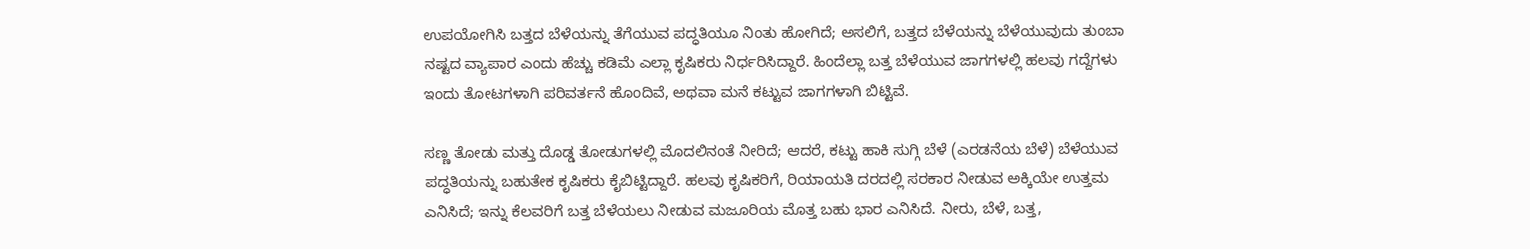ಉಪಯೋಗಿಸಿ ಬತ್ತದ ಬೆಳೆಯನ್ನು ತೆಗೆಯುವ ಪದ್ಧತಿಯೂ ನಿಂತು ಹೋಗಿದೆ; ಅಸಲಿಗೆ, ಬತ್ತದ ಬೆಳೆಯನ್ನು ಬೆಳೆಯುವುದು ತುಂಬಾ ನಷ್ಟದ ವ್ಯಾಪಾರ ಎಂದು ಹೆಚ್ಚು ಕಡಿಮೆ ಎಲ್ಲಾ ಕೃಷಿಕರು ನಿರ್ಧರಿಸಿದ್ದಾರೆ. ಹಿಂದೆಲ್ಲಾ ಬತ್ತ ಬೆಳೆಯುವ ಜಾಗಗಳಲ್ಲಿ ಹಲವು ಗದ್ದೆಗಳು ಇಂದು ತೋಟಗಳಾಗಿ ಪರಿವರ್ತನೆ ಹೊಂದಿವೆ, ಅಥವಾ ಮನೆ ಕಟ್ಟುವ ಜಾಗಗಳಾಗಿ ಬಿಟ್ಟಿವೆ.

ಸಣ್ಣ ತೋಡು ಮತ್ತು ದೊಡ್ಡ ತೋಡುಗಳಲ್ಲಿ ಮೊದಲಿನಂತೆ ನೀರಿದೆ; ಆದರೆ, ಕಟ್ಟು ಹಾಕಿ ಸುಗ್ಗಿ ಬೆಳೆ (ಎರಡನೆಯ ಬೆಳೆ) ಬೆಳೆಯುವ ಪದ್ಧತಿಯನ್ನು ಬಹುತೇಕ ಕೃಷಿಕರು ಕೈಬಿಟ್ಟಿದ್ದಾರೆ. ಹಲವು ಕೃಷಿಕರಿಗೆ, ರಿಯಾಯತಿ ದರದಲ್ಲಿ ಸರಕಾರ ನೀಡುವ ಅಕ್ಕಿಯೇ ಉತ್ತಮ ಎನಿಸಿದೆ; ಇನ್ನು ಕೆಲವರಿಗೆ ಬತ್ತ ಬೆಳೆಯಲು ನೀಡುವ ಮಜೂರಿಯ ಮೊತ್ತ ಬಹು ಭಾರ ಎನಿಸಿದೆ. ನೀರು, ಬೆಳೆ, ಬತ್ತ,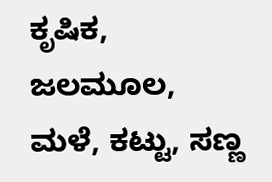ಕೃಷಿಕ, ಜಲಮೂಲ, ಮಳೆ, ಕಟ್ಟು, ಸಣ್ಣ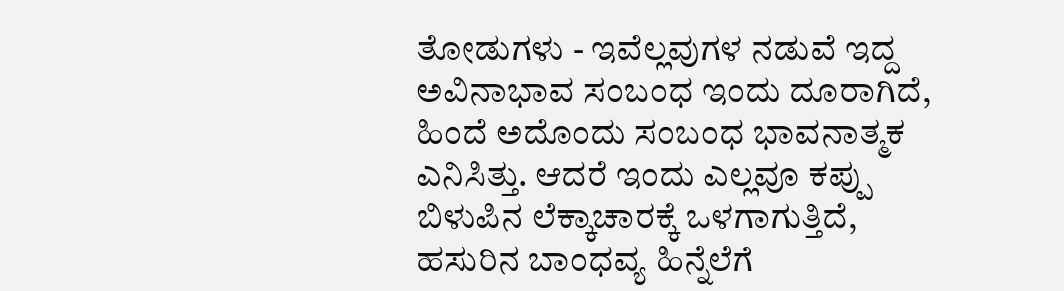ತೋಡುಗಳು - ಇವೆಲ್ಲವುಗಳ ನಡುವೆ ಇದ್ದ ಅವಿನಾಭಾವ ಸಂಬಂಧ ಇಂದು ದೂರಾಗಿದೆ, ಹಿಂದೆ ಅದೊಂದು ಸಂಬಂಧ ಭಾವನಾತ್ಮಕ ಎನಿಸಿತ್ತು. ಆದರೆ ಇಂದು ಎಲ್ಲವೂ ಕಪ್ಪು ಬಿಳುಪಿನ ಲೆಕ್ಕಾಚಾರಕ್ಕೆ ಒಳಗಾಗುತ್ತಿದೆ, ಹಸುರಿನ ಬಾಂಧವ್ಯ ಹಿನ್ನೆಲೆಗೆ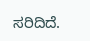ಸರಿದಿದೆ.